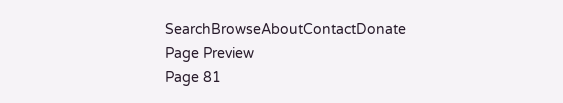SearchBrowseAboutContactDonate
Page Preview
Page 81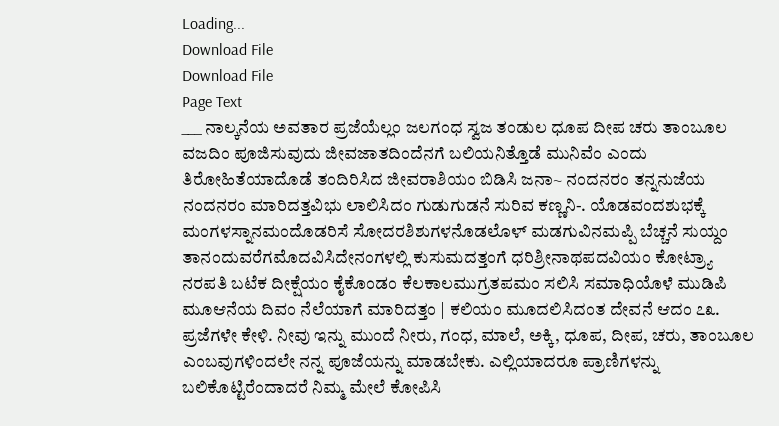Loading...
Download File
Download File
Page Text
___ ನಾಲ್ಕನೆಯ ಅವತಾರ ಪ್ರಜೆಯೆಲ್ಲಂ ಜಲಗಂಧ ಸ್ವಜ ತಂಡುಲ ಧೂಪ ದೀಪ ಚರು ತಾಂಬೂಲ ವಜದಿಂ ಪೂಜಿಸುವುದು ಜೀವಜಾತದಿಂದೆನಗೆ ಬಲಿಯನಿತ್ತೊಡೆ ಮುನಿವೆಂ ಎಂದು ತಿರೋಹಿತೆಯಾದೊಡೆ ತಂದಿರಿಸಿದ ಜೀವರಾಶಿಯಂ ಬಿಡಿಸಿ ಜನಾ~ ನಂದನರಂ ತನ್ನನುಜೆಯ ನಂದನರಂ ಮಾರಿದತ್ತವಿಭು ಲಾಲಿಸಿದಂ ಗುಡುಗುಡನೆ ಸುರಿವ ಕಣ್ಣನಿ-. ಯೊಡವಂದಶುಭಕ್ಕೆ ಮಂಗಳಸ್ನಾನಮಂದೊಡರಿಸೆ ಸೋದರಶಿಶುಗಳನೊಡಲೊಳ್ ಮಡಗುವಿನಮಪ್ಪಿ ಬೆಚ್ಚನೆ ಸುಯ್ದಂ ತಾನಂದುವರೆಗಮೊದವಿಸಿದೇನಂಗಳಲ್ಲಿ ಕುಸುಮದತ್ತಂಗೆ ಧರಿಶ್ರೀನಾಥಪದವಿಯಂ ಕೋಟ್ರ್ಯಾ ನರಪತಿ ಬಟೆಕ ದೀಕ್ಷೆಯಂ ಕೈಕೊಂಡಂ ಕೆಲಕಾಲಮುಗ್ರತಪಮಂ ಸಲಿಸಿ ಸಮಾಧಿಯೊಳೆ ಮುಡಿಪಿ ಮೂಆನೆಯ ದಿವಂ ನೆಲೆಯಾಗೆ ಮಾರಿದತ್ತಂ | ಕಲಿಯಂ ಮೂದಲಿಸಿದಂತ ದೇವನೆ ಆದಂ ೭೩. ಪ್ರಜೆಗಳೇ ಕೇಳಿ. ನೀವು ಇನ್ನು ಮುಂದೆ ನೀರು, ಗಂಧ, ಮಾಲೆ, ಅಕ್ಕಿ, ಧೂಪ, ದೀಪ, ಚರು, ತಾಂಬೂಲ ಎಂಬವುಗಳಿಂದಲೇ ನನ್ನ ಪೂಜೆಯನ್ನು ಮಾಡಬೇಕು. ಎಲ್ಲಿಯಾದರೂ ಪ್ರಾಣಿಗಳನ್ನು ಬಲಿಕೊಟ್ಟಿರೆಂದಾದರೆ ನಿಮ್ಮ ಮೇಲೆ ಕೋಪಿಸಿ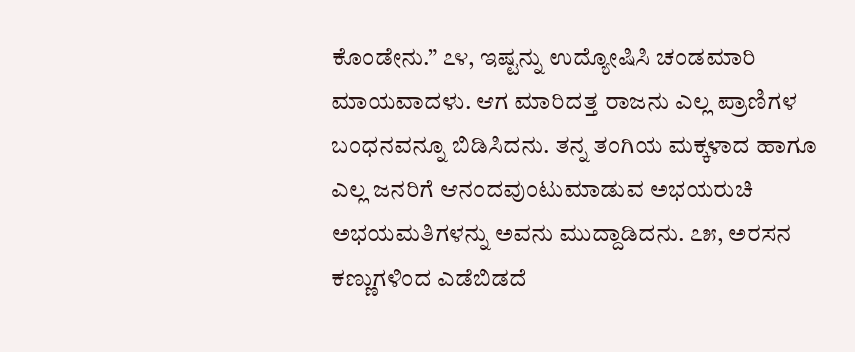ಕೊಂಡೇನು.” ೭೪, ಇಷ್ಟನ್ನು ಉದ್ಯೋಷಿಸಿ ಚಂಡಮಾರಿ ಮಾಯವಾದಳು. ಆಗ ಮಾರಿದತ್ತ ರಾಜನು ಎಲ್ಲ ಪ್ರಾಣಿಗಳ ಬಂಧನವನ್ನೂ ಬಿಡಿಸಿದನು. ತನ್ನ ತಂಗಿಯ ಮಕ್ಕಳಾದ ಹಾಗೂ ಎಲ್ಲ ಜನರಿಗೆ ಆನಂದವುಂಟುಮಾಡುವ ಅಭಯರುಚಿ ಅಭಯಮತಿಗಳನ್ನು ಅವನು ಮುದ್ದಾಡಿದನು. ೭೫, ಅರಸನ ಕಣ್ಣುಗಳಿಂದ ಎಡೆಬಿಡದೆ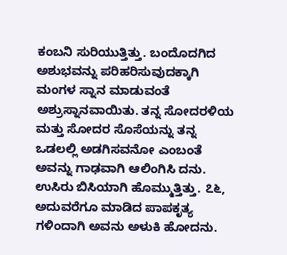ಕಂಬನಿ ಸುರಿಯುತ್ತಿತ್ತು. ಬಂದೊದಗಿದ ಅಶುಭವನ್ನು ಪರಿಹರಿಸುವುದಕ್ಕಾಗಿ ಮಂಗಳ ಸ್ನಾನ ಮಾಡುವಂತೆ ಅಶ್ರುಸ್ನಾನವಾಯಿತು. ತನ್ನ ಸೋದರಳಿಯ ಮತ್ತು ಸೋದರ ಸೊಸೆಯನ್ನು ತನ್ನ ಒಡಲಲ್ಲಿ ಅಡಗಿಸವನೋ ಎಂಬಂತೆ ಅವನ್ನು ಗಾಢವಾಗಿ ಆಲಿಂಗಿಸಿ ದನು. ಉಸಿರು ಬಿಸಿಯಾಗಿ ಹೊಮ್ಮುತ್ತಿತ್ತು. ೭೬, ಅದುವರೆಗೂ ಮಾಡಿದ ಪಾಪಕೃತ್ಯ ಗಳಿಂದಾಗಿ ಅವನು ಅಳುಕಿ ಹೋದನು.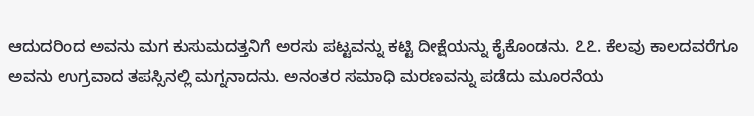ಆದುದರಿಂದ ಅವನು ಮಗ ಕುಸುಮದತ್ತನಿಗೆ ಅರಸು ಪಟ್ಟವನ್ನು ಕಟ್ಟಿ ದೀಕ್ಷೆಯನ್ನು ಕೈಕೊಂಡನು. ೭೭. ಕೆಲವು ಕಾಲದವರೆಗೂ ಅವನು ಉಗ್ರವಾದ ತಪಸ್ಸಿನಲ್ಲಿ ಮಗ್ನನಾದನು. ಅನಂತರ ಸಮಾಧಿ ಮರಣವನ್ನು ಪಡೆದು ಮೂರನೆಯ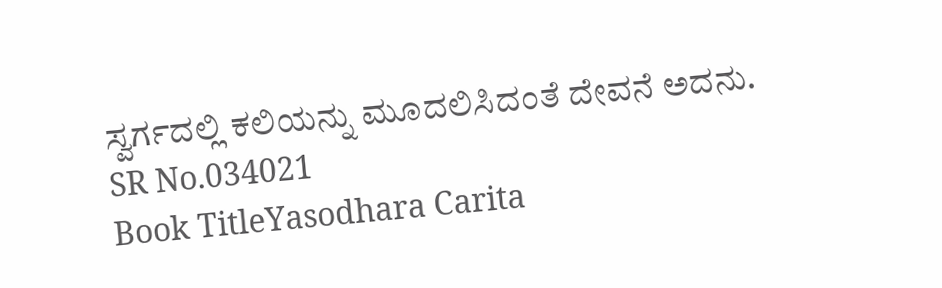ಸ್ವರ್ಗದಲ್ಲಿ ಕಲಿಯನ್ನು ಮೂದಲಿಸಿದಂತೆ ದೇವನೆ ಅದನು.
SR No.034021
Book TitleYasodhara Carita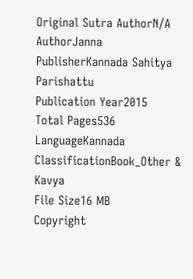Original Sutra AuthorN/A
AuthorJanna
PublisherKannada Sahitya Parishattu
Publication Year2015
Total Pages536
LanguageKannada
ClassificationBook_Other & Kavya
File Size16 MB
Copyright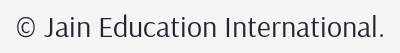© Jain Education International.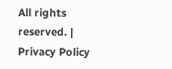All rights reserved. | Privacy Policy